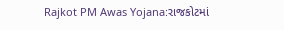Rajkot PM Awas Yojana:રાજકોટમાં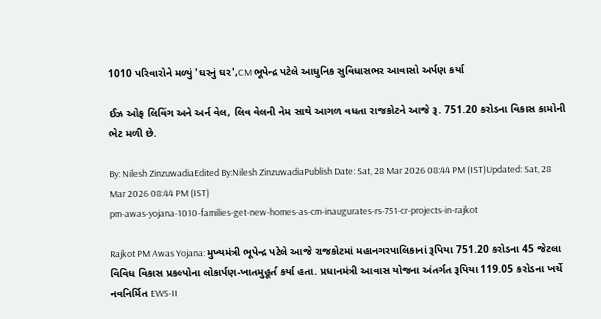1010 પરિવારોને મળ્યું 'ઘરનું ઘર',CM ભૂપેન્દ્ર પટેલે આધુનિક સુવિધાસભર આવાસો અર્પણ કર્યા

ઈઝ ઓફ લિવિંગ અને અર્ન વેલ, લિવ વેલની નેમ સાથે આગળ વધતા રાજકોટને આજે રૂ. 751.20 કરોડના વિકાસ કામોની ભેટ મળી છે.

By: Nilesh ZinzuwadiaEdited By:Nilesh ZinzuwadiaPublish Date: Sat, 28 Mar 2026 08:44 PM (IST)Updated: Sat, 28 Mar 2026 08:44 PM (IST)
pm-awas-yojana-1010-families-get-new-homes-as-cm-inaugurates-rs-751-cr-projects-in-rajkot

Rajkot PM Awas Yojana: મુખ્યમંત્રી ભૂપેન્દ્ર પટેલે આજે રાજકોટમાં મહાનગરપાલિકાનાં રૂપિયા 751.20 કરોડના 45 જેટલા વિવિધ વિકાસ પ્રકલ્પોના લોકાર્પણ-ખાતમુહૂર્ત કર્યા હતા. પ્રધાનમંત્રી આવાસ યોજના અંતર્ગત રૂપિયા 119.05 કરોડના ખર્ચે નવનિર્મિત EWS-II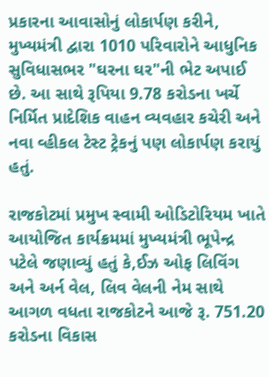પ્રકારના આવાસોનું લોકાર્પણ કરીને, મુખ્યમંત્રી દ્વારા 1010 પરિવારોને આધુનિક સુવિધાસભર "ઘરના ઘર"ની ભેટ અપાઈ છે. આ સાથે રૂપિયા 9.78 કરોડના ખર્ચે નિર્મિત પ્રાદેશિક વાહન વ્યવહાર કચેરી અને નવા વ્હીકલ ટેસ્ટ ટ્રેકનું પણ લોકાર્પણ કરાયું હતું.

રાજકોટમાં પ્રમુખ સ્વામી ઓડિટોરિયમ ખાતે આયોજિત કાર્યક્રમમાં મુખ્યમંત્રી ભૂપેન્દ્ર પટેલે જણાવ્યું હતું કે,ઈઝ ઓફ લિવિંગ અને અર્ન વેલ, લિવ વેલની નેમ સાથે આગળ વધતા રાજકોટને આજે રૂ. 751.20 કરોડના વિકાસ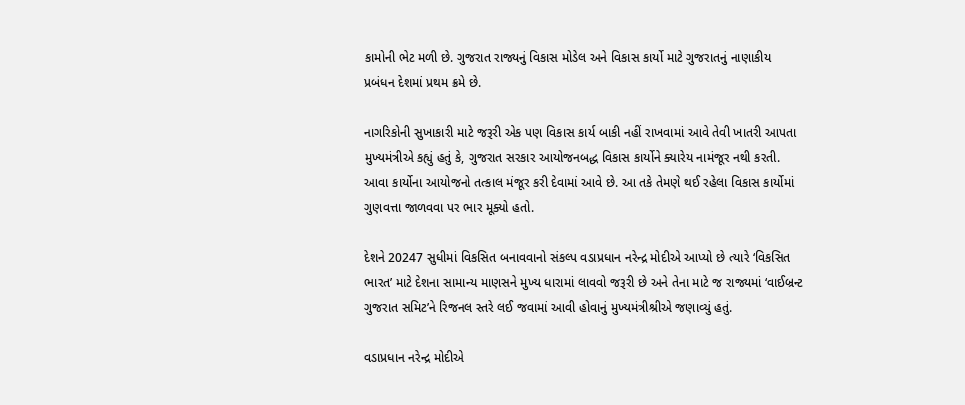કામોની ભેટ મળી છે. ગુજરાત રાજ્યનું વિકાસ મોડેલ અને વિકાસ કાર્યો માટે ગુજરાતનું નાણાકીય પ્રબંધન દેશમાં પ્રથમ ક્રમે છે.

નાગરિકોની સુખાકારી માટે જરૂરી એક પણ વિકાસ કાર્ય બાકી નહીં રાખવામાં આવે તેવી ખાતરી આપતા મુખ્યમંત્રીએ કહ્યું હતું કે, ગુજરાત સરકાર આયોજનબદ્ધ વિકાસ કાર્યોને ક્યારેય નામંજૂર નથી કરતી. આવા કાર્યોના આયોજનો તત્કાલ મંજૂર કરી દેવામાં આવે છે. આ તકે તેમણે થઈ રહેલા વિકાસ કાર્યોમાં ગુણવત્તા જાળવવા પર ભાર મૂક્યો હતો.

દેશને 20247 સુધીમાં વિકસિત બનાવવાનો સંકલ્પ વડાપ્રધાન નરેન્દ્ર મોદીએ આપ્યો છે ત્યારે ‘વિકસિત ભારત’ માટે દેશના સામાન્ય માણસને મુખ્ય ધારામાં લાવવો જરૂરી છે અને તેના માટે જ રાજ્યમાં ‘વાઈબ્રન્ટ ગુજરાત સમિટ’ને રિજનલ સ્તરે લઈ જવામાં આવી હોવાનું મુખ્યમંત્રીશ્રીએ જણાવ્યું હતું.

વડાપ્રધાન નરેન્દ્ર મોદીએ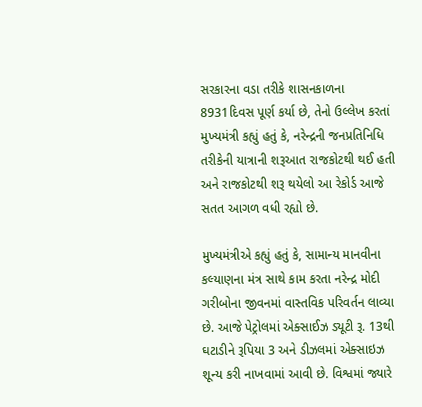સરકારના વડા તરીકે શાસનકાળના 8931દિવસ પૂર્ણ કર્યા છે, તેનો ઉલ્લેખ કરતાં મુખ્યમંત્રી કહ્યું હતું કે, નરેન્દ્રની જનપ્રતિનિધિ તરીકેની યાત્રાની શરૂઆત રાજકોટથી થઈ હતી અને રાજકોટથી શરૂ થયેલો આ રેકોર્ડ આજે સતત આગળ વધી રહ્યો છે.

મુખ્યમંત્રીએ કહ્યું હતું કે, સામાન્ય માનવીના કલ્યાણના મંત્ર સાથે કામ કરતા નરેન્દ્ર મોદી ગરીબોના જીવનમાં વાસ્તવિક પરિવર્તન લાવ્યા છે. આજે પેટ્રોલમાં એક્સાઈઝ ડ્યૂટી રૂ. 13થી ઘટાડીને રૂપિયા 3 અને ડીઝલમાં એક્સાઇઝ શૂન્ય કરી નાખવામાં આવી છે. વિશ્વમાં જ્યારે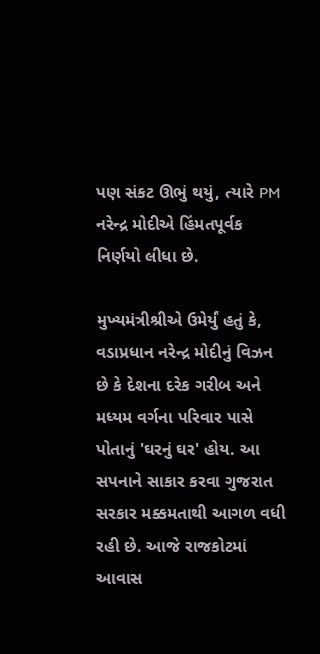પણ સંકટ ઊભું થયું, ત્યારે PM નરેન્દ્ર મોદીએ હિંમતપૂર્વક નિર્ણયો લીધા છે.

મુખ્યમંત્રીશ્રીએ ઉમેર્યું હતું કે, વડાપ્રધાન નરેન્દ્ર મોદીનું વિઝન છે કે દેશના દરેક ગરીબ અને મધ્યમ વર્ગના પરિવાર પાસે પોતાનું 'ઘરનું ઘર' હોય. આ સપનાને સાકાર કરવા ગુજરાત સરકાર મક્કમતાથી આગળ વધી રહી છે. આજે રાજકોટમાં આવાસ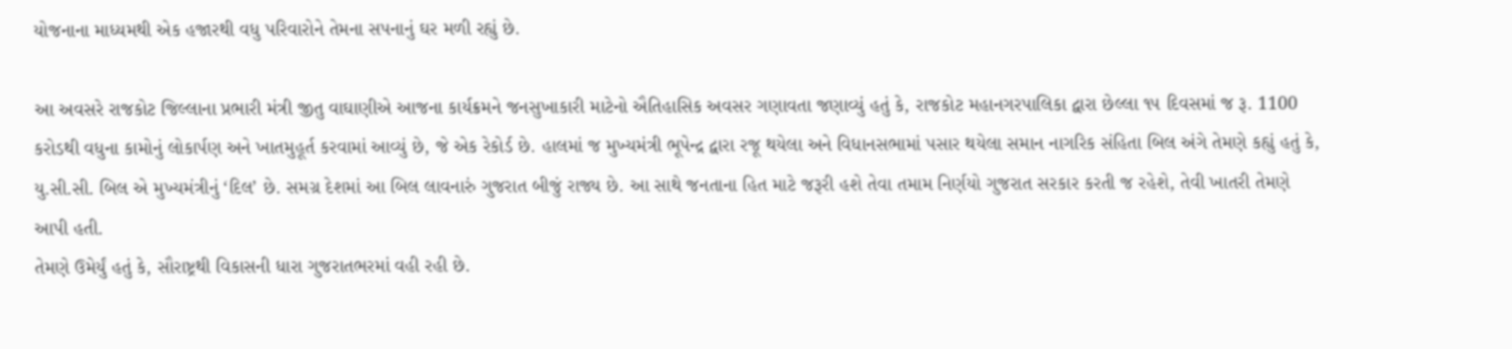યોજનાના માધ્યમથી એક હજારથી વધુ પરિવારોને તેમના સપનાનું ઘર મળી રહ્યું છે.

આ અવસરે રાજકોટ જિલ્લાના પ્રભારી મંત્રી જીતુ વાઘાણીએ આજના કાર્યક્રમને જનસુખાકારી માટેનો ઐતિહાસિક અવસર ગણાવતા જણાવ્યું હતું કે, રાજકોટ મહાનગરપાલિકા દ્વારા છેલ્લા ૧૫ દિવસમાં જ રૂ. 1100 કરોડથી વધુના કામોનું લોકાર્પણ અને ખાતમુહૂર્ત કરવામાં આવ્યું છે, જે એક રેકોર્ડ છે. હાલમાં જ મુખ્યમંત્રી ભૂપેન્દ્ર દ્વારા રજૂ થયેલા અને વિધાનસભામાં પસાર થયેલા સમાન નાગરિક સંહિતા બિલ અંગે તેમણે કહ્યું હતું કે, યુ.સી.સી. બિલ એ મુખ્યમંત્રીનું ‘દિલ’ છે. સમગ્ર દેશમાં આ બિલ લાવનારું ગુજરાત બીજું રાજ્ય છે. આ સાથે જનતાના હિત માટે જરૂરી હશે તેવા તમામ નિર્ણયો ગુજરાત સરકાર કરતી જ રહેશે, તેવી ખાતરી તેમણે આપી હતી.
તેમણે ઉમેર્યું હતું કે, સૌરાષ્ટ્રથી વિકાસની ધારા ગુજરાતભરમાં વહી રહી છે.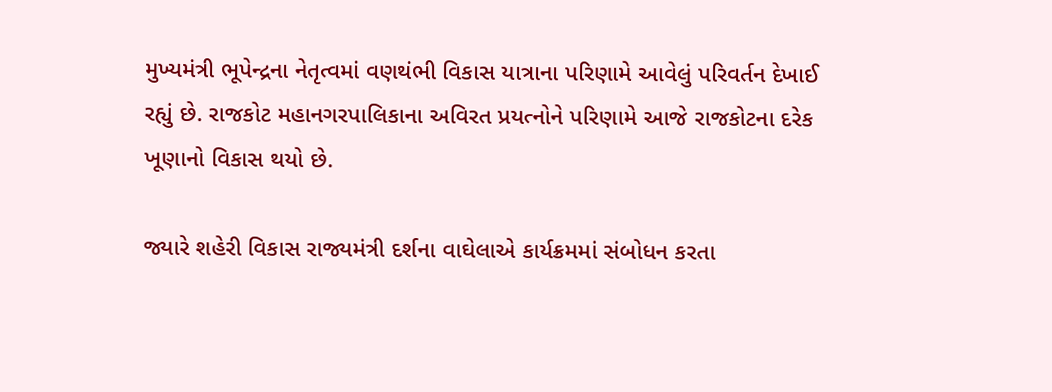મુખ્યમંત્રી ભૂપેન્દ્રના નેતૃત્વમાં વણથંભી વિકાસ યાત્રાના પરિણામે આવેલું પરિવર્તન દેખાઈ રહ્યું છે. રાજકોટ મહાનગરપાલિકાના અવિરત પ્રયત્નોને પરિણામે આજે રાજકોટના દરેક ખૂણાનો વિકાસ થયો છે.

જ્યારે શહેરી વિકાસ રાજ્યમંત્રી દર્શના વાઘેલાએ કાર્યક્રમમાં સંબોધન કરતા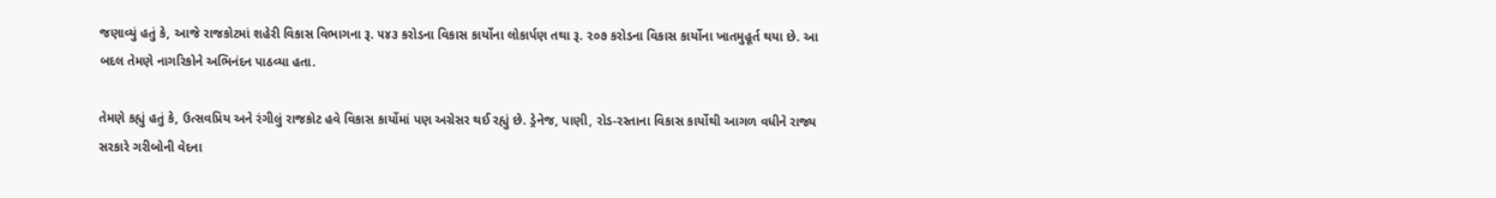જણાવ્યું હતું કે, આજે રાજકોટમાં શહેરી વિકાસ વિભાગના રૂ. ૫૪૩ કરોડના વિકાસ કાર્યોના લોકાર્પણ તથા રૂ. ૨૦૭ કરોડના વિકાસ કાર્યોના ખાતમુહૂર્ત થયા છે. આ બદલ તેમણે નાગરિકોને અભિનંદન પાઠવ્યા હતા.

તેમણે કહ્યું હતું કે, ઉત્સવપ્રિય અને રંગીલું રાજકોટ હવે વિકાસ કાર્યોમાં પણ અગ્રેસર થઈ રહ્યું છે. ડ્રેનેજ, પાણી, રોડ-રસ્તાના વિકાસ કાર્યોથી આગળ વધીને રાજ્ય સરકારે ગરીબોની વેદના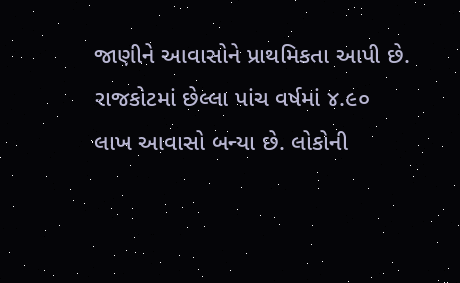જાણીને આવાસોને પ્રાથમિકતા આપી છે. રાજકોટમાં છેલ્લા પાંચ વર્ષમાં ૪.૯૦ લાખ આવાસો બન્યા છે. લોકોની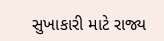સુખાકારી માટે રાજ્ય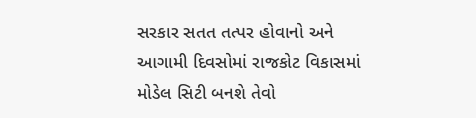સરકાર સતત તત્પર હોવાનો અને આગામી દિવસોમાં રાજકોટ વિકાસમાં મોડેલ સિટી બનશે તેવો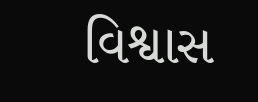વિશ્વાસ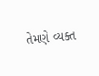તેમણે વ્યક્ત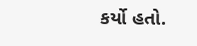કર્યો હતો.